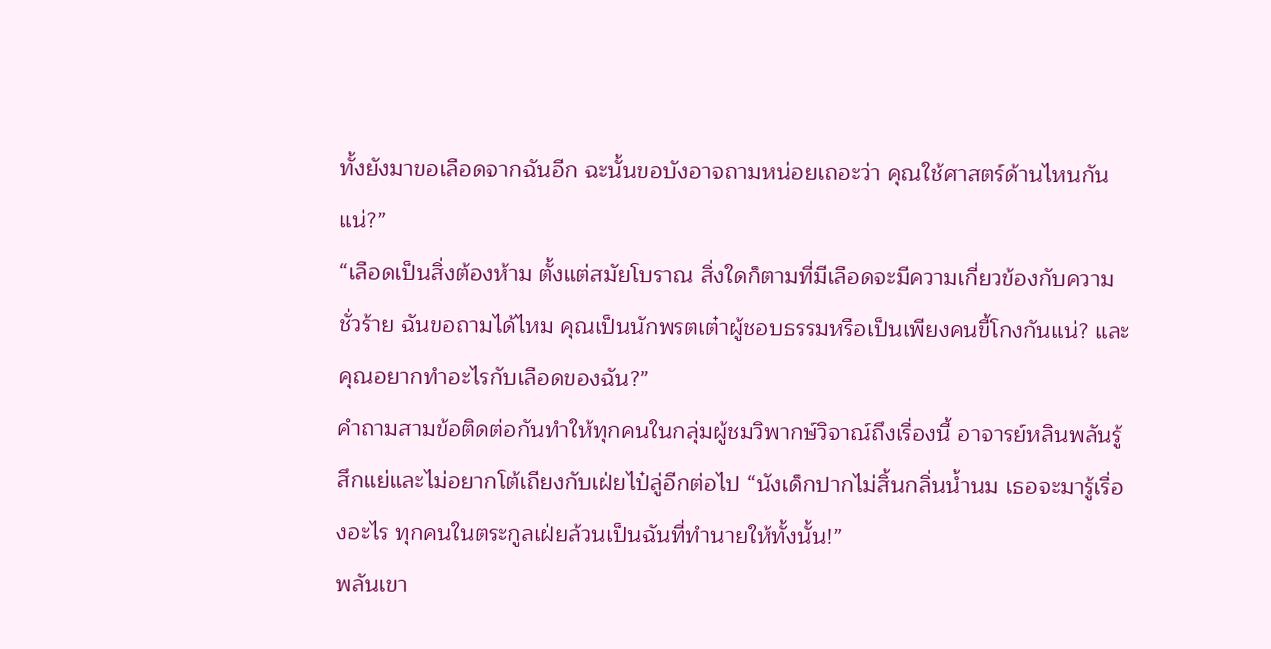ทั้งยังมาขอเลือดจากฉันอีก ฉะนั้นขอบังอาจถามหน่อยเถอะว่า คุณใช้ศาสตร์ด้านไหนกันแน่?”
“เลือดเป็นสิ่งต้องห้าม ตั้งแต่สมัยโบราณ สิ่งใดก็ตามที่มีเลือดจะมีความเกี่ยวข้องกับความชั่วร้าย ฉันขอถามได้ไหม คุณเป็นนักพรตเต๋าผู้ชอบธรรมหรือเป็นเพียงคนขี้โกงกันแน่? และคุณอยากทำอะไรกับเลือดของฉัน?”
คำถามสามข้อติดต่อกันทำให้ทุกคนในกลุ่มผู้ชมวิพากษ์วิจาณ์ถึงเรื่องนี้ อาจารย์หลินพลันรู้สึกแย่และไม่อยากโต้เถียงกับเฝ่ยไป๋ลู่อีกต่อไป “นังเด็กปากไม่สิ้นกลิ่นน้ำนม เธอจะมารู้เรื่องอะไร ทุกคนในตระกูลเฝ่ยล้วนเป็นฉันที่ทำนายให้ทั้งนั้น!”
พลันเขา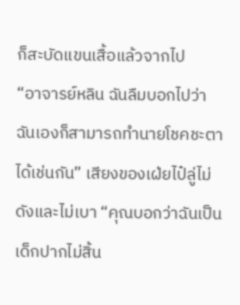ก็สะบัดแขนเสื้อแล้วจากไป
“อาจารย์หลิน ฉันลืมบอกไปว่าฉันเองก็สามารถทำนายโชคชะตาได้เช่นกัน” เสียงของเฝ่ยไป๋ลู่ไม่ดังและไม่เบา “คุณบอกว่าฉันเป็นเด็กปากไม่สิ้น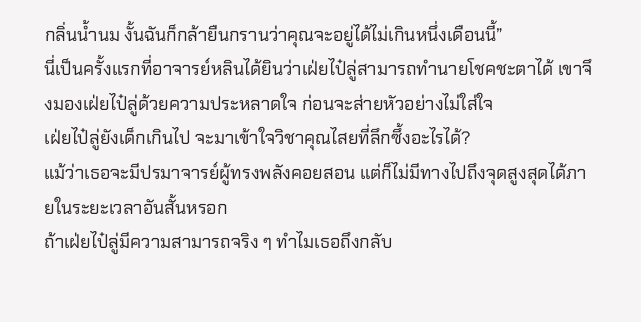กลิ่นน้ำนม งั้นฉันก็กล้ายืนกรานว่าคุณจะอยู่ได้ไม่เกินหนึ่งเดือนนี้”
นี่เป็นครั้งแรกที่อาจารย์หลินได้ยินว่าเฝ่ยไป๋ลู่สามารถทำนายโชคชะตาได้ เขาจึงมองเฝ่ยไป๋ลู่ด้วยความประหลาดใจ ก่อนจะส่ายหัวอย่างไม่ใส่ใจ
เฝ่ยไป๋ลู่ยังเด็กเกินไป จะมาเข้าใจวิชาคุณไสยที่ลึกซึ้งอะไรได้?
แม้ว่าเธอจะมีปรมาจารย์ผู้ทรงพลังคอยสอน แต่ก็ไม่มีทางไปถึงจุดสูงสุดได้ภายในระยะเวลาอันสั้นหรอก
ถ้าเฝ่ยไป๋ลู่มีความสามารถจริง ๆ ทำไมเธอถึงกลับ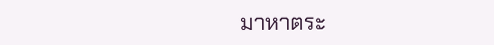มาหาตระ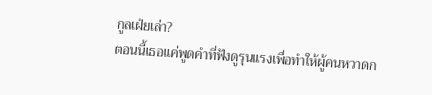กูลเฝ่ยเล่า?
ตอนนี้เธอแค่พูดคำที่ฟังดูรุนแรงเพื่อทำให้ผู้คนหวาดก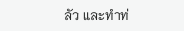ลัว และทำท่